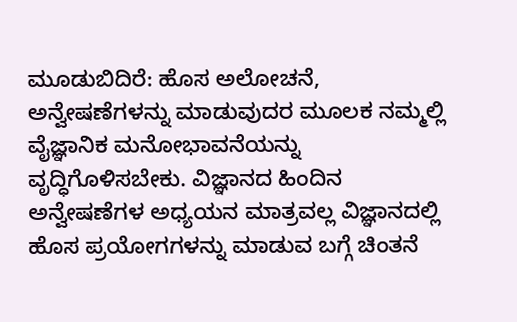ಮೂಡುಬಿದಿರೆ: ಹೊಸ ಅಲೋಚನೆ, ಅನ್ವೇಷಣೆಗಳನ್ನು ಮಾಡುವುದರ ಮೂಲಕ ನಮ್ಮಲ್ಲಿ ವೈಜ್ಞಾನಿಕ ಮನೋಭಾವನೆಯನ್ನು ವೃದ್ಧಿಗೊಳಿಸಬೇಕು. ವಿಜ್ಞಾನದ ಹಿಂದಿನ ಅನ್ವೇಷಣೆಗಳ ಅಧ್ಯಯನ ಮಾತ್ರವಲ್ಲ ವಿಜ್ಞಾನದಲ್ಲಿ ಹೊಸ ಪ್ರಯೋಗಗಳನ್ನು ಮಾಡುವ ಬಗ್ಗೆ ಚಿಂತನೆ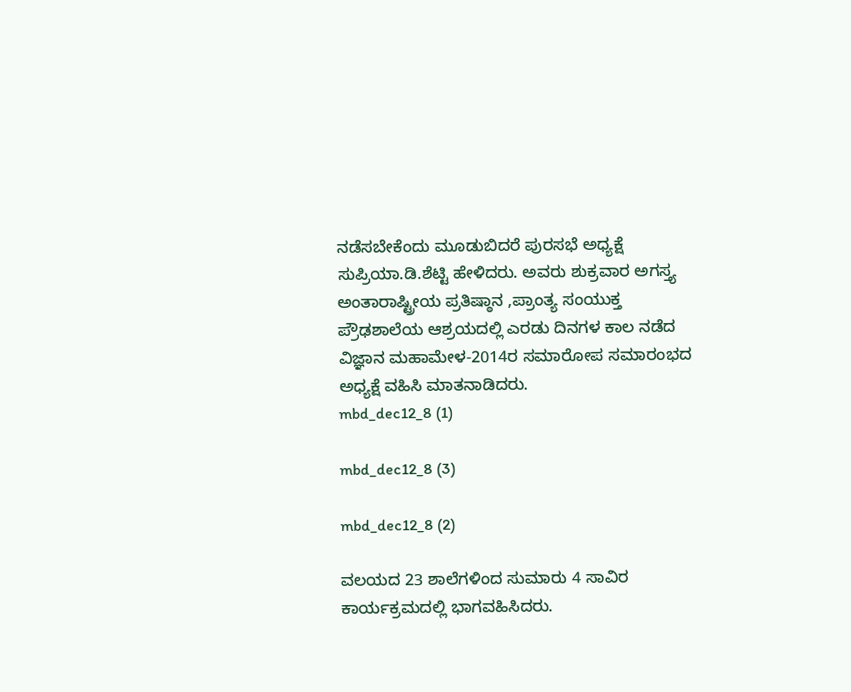ನಡೆಸಬೇಕೆಂದು ಮೂಡುಬಿದರೆ ಪುರಸಭೆ ಅಧ್ಯಕ್ಷೆ ಸುಪ್ರಿಯಾ.ಡಿ.ಶೆಟ್ಟಿ ಹೇಳಿದರು. ಅವರು ಶುಕ್ರವಾರ ಅಗಸ್ತ್ಯ ಅಂತಾರಾಷ್ಟ್ರೀಯ ಪ್ರತಿಷ್ಠಾನ ,ಪ್ರಾಂತ್ಯ ಸಂಯುಕ್ತ ಪ್ರೌಢಶಾಲೆಯ ಆಶ್ರಯದಲ್ಲಿ ಎರಡು ದಿನಗಳ ಕಾಲ ನಡೆದ ವಿಜ್ಞಾನ ಮಹಾಮೇಳ-2014ರ ಸಮಾರೋಪ ಸಮಾರಂಭದ ಅಧ್ಯಕ್ಷೆ ವಹಿಸಿ ಮಾತನಾಡಿದರು.
mbd_dec12_8 (1)

mbd_dec12_8 (3)

mbd_dec12_8 (2)

ವಲಯದ 23 ಶಾಲೆಗಳಿಂದ ಸುಮಾರು 4 ಸಾವಿರ ಕಾರ್ಯಕ್ರಮದಲ್ಲಿ ಭಾಗವಹಿಸಿದರು.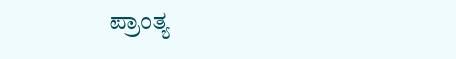ಪ್ರಾಂತ್ಯ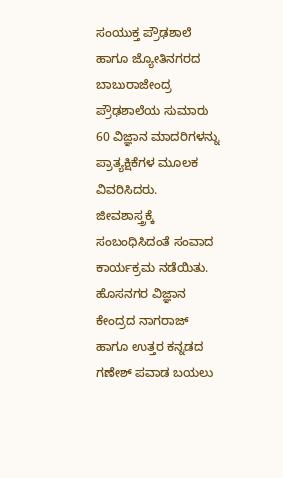ಸಂಯುಕ್ತ ಪ್ರೌಢಶಾಲೆ ಹಾಗೂ ಜ್ಯೋತಿನಗರದ ಬಾಬುರಾಜೇಂದ್ರ ಪ್ರೌಢಶಾಲೆಯ ಸುಮಾರು 60 ವಿಜ್ಞಾನ ಮಾದರಿಗಳನ್ನು ಪ್ರಾತ್ಯಕ್ಷಿಕೆಗಳ ಮೂಲಕ ವಿವರಿಸಿದರು. ಜೀವಶಾಸ್ತ್ರಕ್ಕೆ ಸಂಬಂಧಿಸಿದಂತೆ ಸಂವಾದ ಕಾರ್ಯಕ್ರಮ ನಡೆಯಿತು. ಹೊಸನಗರ ವಿಜ್ಞಾನ ಕೇಂದ್ರದ ನಾಗರಾಜ್ ಹಾಗೂ ಉತ್ತರ ಕನ್ನಡದ ಗಣೇಶ್ ಪವಾಡ ಬಯಲು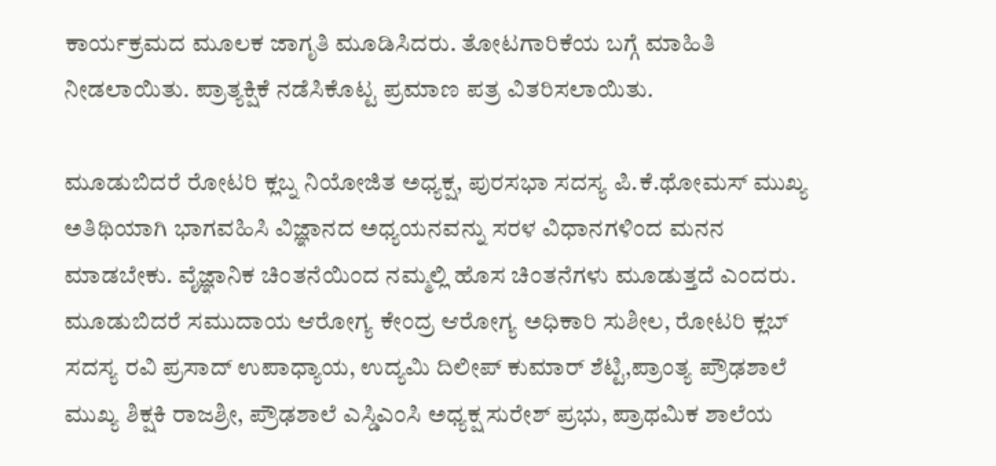ಕಾರ್ಯಕ್ರಮದ ಮೂಲಕ ಜಾಗೃತಿ ಮೂಡಿಸಿದರು. ತೋಟಗಾರಿಕೆಯ ಬಗ್ಗೆ ಮಾಹಿತಿ ನೀಡಲಾಯಿತು. ಪ್ರಾತ್ಯಕ್ಷಿಕೆ ನಡೆಸಿಕೊಟ್ಟ ಪ್ರಮಾಣ ಪತ್ರ ವಿತರಿಸಲಾಯಿತು.

ಮೂಡುಬಿದರೆ ರೋಟರಿ ಕ್ಲಬ್ನ ನಿಯೋಜಿತ ಅಧ್ಯಕ್ಷ, ಪುರಸಭಾ ಸದಸ್ಯ ಪಿ.ಕೆ.ಥೋಮಸ್ ಮುಖ್ಯ ಅತಿಥಿಯಾಗಿ ಭಾಗವಹಿಸಿ ವಿಜ್ಞಾನದ ಅಧ್ಯಯನವನ್ನು ಸರಳ ವಿಧಾನಗಳಿಂದ ಮನನ ಮಾಡಬೇಕು. ವೈಜ್ಞಾನಿಕ ಚಿಂತನೆಯಿಂದ ನಮ್ಮಲ್ಲಿ ಹೊಸ ಚಿಂತನೆಗಳು ಮೂಡುತ್ತದೆ ಎಂದರು.
ಮೂಡುಬಿದರೆ ಸಮುದಾಯ ಆರೋಗ್ಯ ಕೇಂದ್ರ ಆರೋಗ್ಯ ಅಧಿಕಾರಿ ಸುಶೀಲ, ರೋಟರಿ ಕ್ಲಬ್ ಸದಸ್ಯ ರವಿ ಪ್ರಸಾದ್ ಉಪಾಧ್ಯಾಯ, ಉದ್ಯಮಿ ದಿಲೀಪ್ ಕುಮಾರ್ ಶೆಟ್ಟಿ,ಪ್ರಾಂತ್ಯ ಪ್ರೌಢಶಾಲೆ ಮುಖ್ಯ ಶಿಕ್ಷಕಿ ರಾಜಶ್ರೀ, ಪ್ರೌಢಶಾಲೆ ಎಸ್ಡಿಎಂಸಿ ಅಧ್ಯಕ್ಷ ಸುರೇಶ್ ಪ್ರಭು, ಪ್ರಾಥಮಿಕ ಶಾಲೆಯ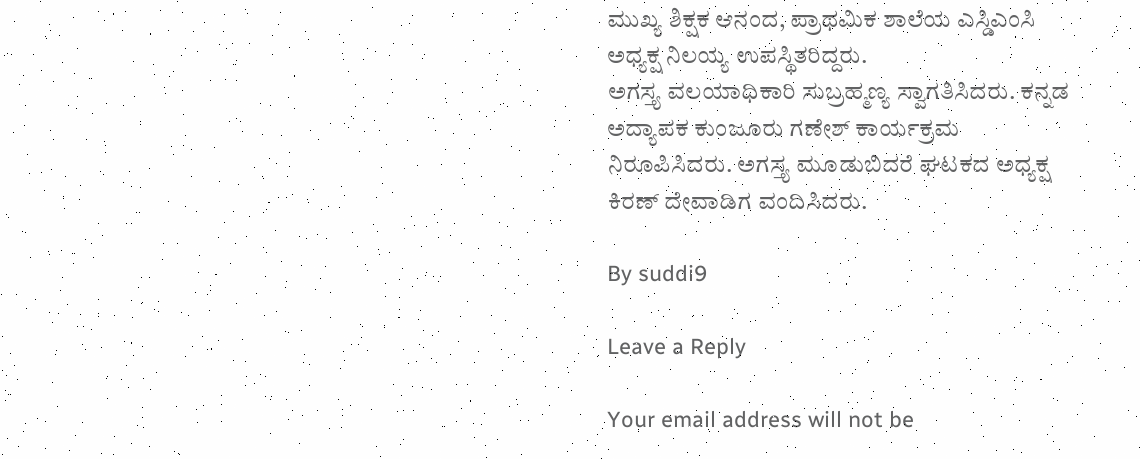ಮುಖ್ಯ ಶಿಕ್ಷಕ ಆನಂದ, ಪ್ರಾಥಮಿಕ ಶಾಲೆಯ ಎಸ್ಡಿಎಂಸಿ ಅಧ್ಯಕ್ಷ ನಿಲಯ್ಯ ಉಪಸ್ಥಿತರಿದ್ದರು.
ಅಗಸ್ತ್ಯ ವಲಯಾಧಿಕಾರಿ ಸುಬ್ರಹ್ಮಣ್ಯ ಸ್ವಾಗತಿಸಿದರು. ಕನ್ನಡ ಅದ್ಯಾಪಕ ಕುಂಜೂರು ಗಣೇಶ್ ಕಾರ್ಯಕ್ರಮ ನಿರೂಪಿಸಿದರು. ಅಗಸ್ತ್ಯ ಮೂಡುಬಿದರೆ ಘಟಕದ ಅಧ್ಯಕ್ಷ ಕಿರಣ್ ದೇವಾಡಿಗ ವಂದಿಸಿದರು.

By suddi9

Leave a Reply

Your email address will not be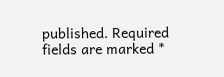published. Required fields are marked *